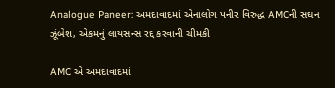Analogue Paneer: અમદાવાદમાં એનાલોગ પનીર વિરુદ્ધ AMCની સઘન ઝૂંબેશ, એકમનું લાયસન્સ રદ્દ કરવાની ચીમકી

AMC એ અમદાવાદમાં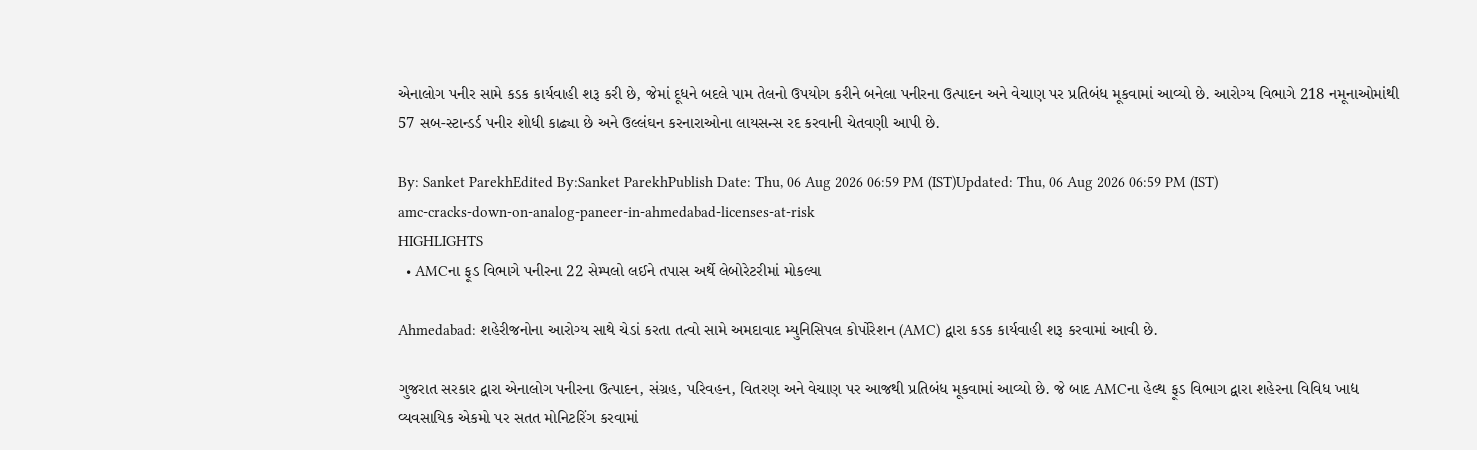એનાલોગ પનીર સામે કડક કાર્યવાહી શરૂ કરી છે, જેમાં દૂધને બદલે પામ તેલનો ઉપયોગ કરીને બનેલા પનીરના ઉત્પાદન અને વેચાણ પર પ્રતિબંધ મૂકવામાં આવ્યો છે. આરોગ્ય વિભાગે 218 નમૂનાઓમાંથી 57 સબ-સ્ટાન્ડર્ડ પનીર શોધી કાઢ્યા છે અને ઉલ્લંઘન કરનારાઓના લાયસન્સ રદ કરવાની ચેતવણી આપી છે.

By: Sanket ParekhEdited By:Sanket ParekhPublish Date: Thu, 06 Aug 2026 06:59 PM (IST)Updated: Thu, 06 Aug 2026 06:59 PM (IST)
amc-cracks-down-on-analog-paneer-in-ahmedabad-licenses-at-risk
HIGHLIGHTS
  • AMCના ફૂડ વિભાગે પનીરના 22 સેમ્પલો લઈને તપાસ અર્થે લેબોરેટરીમાં મોકલ્યા

Ahmedabad: શહેરીજનોના આરોગ્ય સાથે ચેડાં કરતા તત્વો સામે અમદાવાદ મ્યુનિસિપલ કોર્પોરેશન (AMC) દ્વારા કડક કાર્યવાહી શરૂ કરવામાં આવી છે.

ગુજરાત સરકાર દ્વારા એનાલોગ પનીરના ઉત્પાદન, સંગ્રહ, પરિવહન, વિતરણ અને વેચાણ પર આજથી પ્રતિબંધ મૂકવામાં આવ્યો છે. જે બાદ AMCના હેલ્થ ફૂડ વિભાગ દ્વારા શહેરના વિવિધ ખાદ્ય વ્યવસાયિક એકમો પર સતત મોનિટરિંગ કરવામાં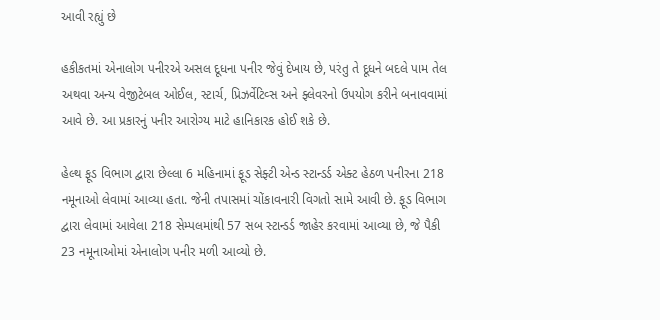આવી રહ્યું છે

હકીકતમાં એનાલોગ પનીરએ અસલ દૂધના પનીર જેવું દેખાય છે, પરંતુ તે દૂધને બદલે પામ તેલ અથવા અન્ય વેજીટેબલ ઓઈલ, સ્ટાર્ચ, પ્રિઝર્વેટિવ્સ અને ફ્લેવરનો ઉપયોગ કરીને બનાવવામાં આવે છે. આ પ્રકારનું પનીર આરોગ્ય માટે હાનિકારક હોઈ શકે છે.

હેલ્થ ફૂડ વિભાગ દ્વારા છેલ્લા 6 મહિનામાં ફૂડ સેફ્ટી એન્ડ સ્ટાન્ડર્ડ એક્ટ હેઠળ પનીરના 218 નમૂનાઓ લેવામાં આવ્યા હતા. જેની તપાસમાં ચોંકાવનારી વિગતો સામે આવી છે. ફૂડ વિભાગ દ્વારા લેવામાં આવેલા 218 સેમ્પલમાંથી 57 સબ સ્ટાન્ડર્ડ જાહેર કરવામાં આવ્યા છે, જે પૈકી 23 નમૂનાઓમાં એનાલોગ પનીર મળી આવ્યો છે.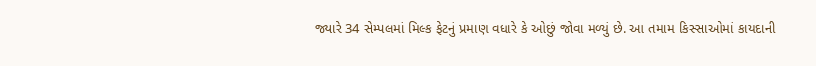જ્યારે 34 સેમ્પલમાં મિલ્ક ફેટનું પ્રમાણ વધારે કે ઓછું જોવા મળ્યું છે. આ તમામ કિસ્સાઓમાં કાયદાની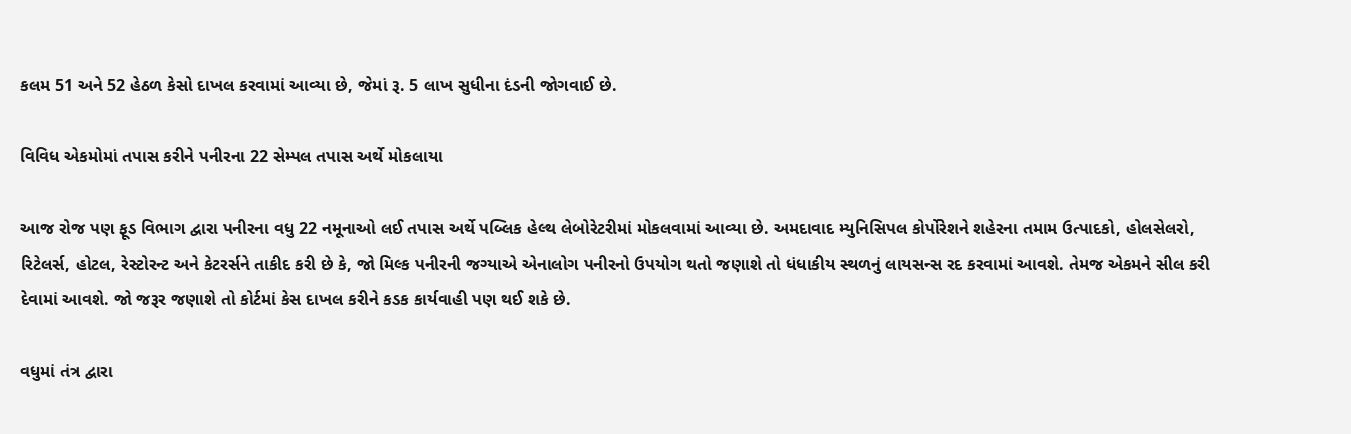કલમ 51 અને 52 હેઠળ કેસો દાખલ કરવામાં આવ્યા છે, જેમાં રૂ. 5 લાખ સુધીના દંડની જોગવાઈ છે.

વિવિધ એકમોમાં તપાસ કરીને પનીરના 22 સેમ્પલ તપાસ અર્થે મોકલાયા

આજ રોજ પણ ફૂડ વિભાગ દ્વારા પનીરના વધુ 22 નમૂનાઓ લઈ તપાસ અર્થે પબ્લિક હેલ્થ લેબોરેટરીમાં મોકલવામાં આવ્યા છે. અમદાવાદ મ્યુનિસિપલ કોર્પોરેશને શહેરના તમામ ઉત્પાદકો, હોલસેલરો, રિટેલર્સ, હોટલ, રેસ્ટોરન્ટ અને કેટરર્સને તાકીદ કરી છે કે, જો મિલ્ક પનીરની જગ્યાએ એનાલોગ પનીરનો ઉપયોગ થતો જણાશે તો ધંધાકીય સ્થળનું લાયસન્સ રદ કરવામાં આવશે. તેમજ એકમને સીલ કરી દેવામાં આવશે. જો જરૂર જણાશે તો કોર્ટમાં કેસ દાખલ કરીને કડક કાર્યવાહી પણ થઈ શકે છે.

વધુમાં તંત્ર દ્વારા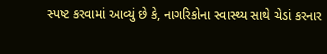સ્પષ્ટ કરવામાં આવ્યું છે કે, નાગરિકોના સ્વાસ્થ્ય સાથે ચેડાં કરનાર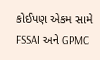કોઈપણ એકમ સામે FSSAI અને GPMC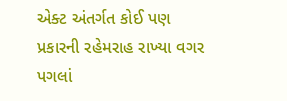એક્ટ અંતર્ગત કોઈ પણ પ્રકારની રહેમરાહ રાખ્યા વગર પગલાં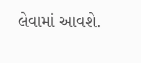લેવામાં આવશે.